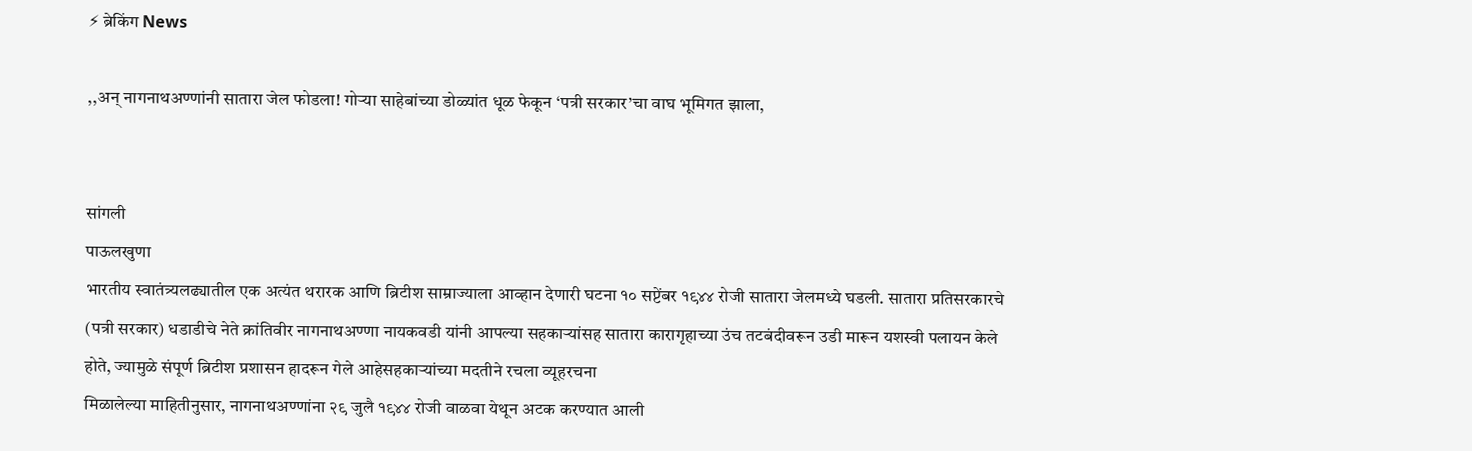⚡ ब्रेकिंग News

,,अन् नागनाथअण्णांनी सातारा जेल फोडला! गोऱ्या साहेबांच्या डोळ्यांत धूळ फेकून ‘पत्री सरकार’चा वाघ भूमिगत झाला,


सांगली
पाऊलखुणा
भारतीय स्वातंत्र्यलढ्यातील एक अत्यंत थरारक आणि ब्रिटीश साम्राज्याला आव्हान देणारी घटना १० सप्टेंबर १९४४ रोजी सातारा जेलमध्ये घडली. सातारा प्रतिसरकारचे (पत्री सरकार) धडाडीचे नेते क्रांतिवीर नागनाथअण्णा नायकवडी यांनी आपल्या सहकाऱ्यांसह सातारा कारागृहाच्या उंच तटबंदीवरून उडी मारून यशस्वी पलायन केले होते, ज्यामुळे संपूर्ण ब्रिटीश प्रशासन हादरून गेले आहेसहकाऱ्यांच्या मदतीने रचला व्यूहरचना
मिळालेल्या माहितीनुसार, नागनाथअण्णांना २९ जुलै १९४४ रोजी वाळवा येथून अटक करण्यात आली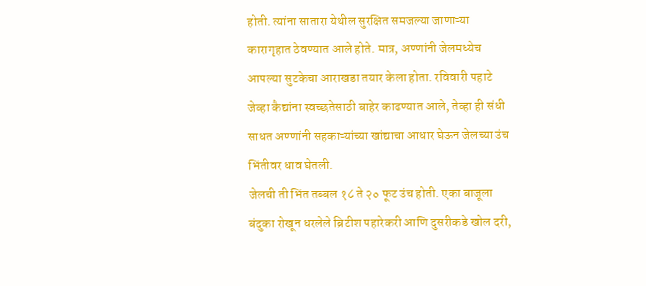होती. त्यांना सातारा येथील सुरक्षित समजल्या जाणाऱ्या कारागृहात ठेवण्यात आले होते. मात्र, अण्णांनी जेलमध्येच आपल्या सुटकेचा आराखडा तयार केला होता. रविवारी पहाटे जेव्हा कैद्यांना स्वच्छतेसाठी बाहेर काढण्यात आले, तेव्हा ही संधी साधत अण्णांनी सहकाऱ्यांच्या खांद्याचा आधार घेऊन जेलच्या उंच भिंतीवर धाव घेतली.
जेलची ती भिंत तब्बल १८ ते २० फूट उंच होती. एका बाजूला बंदुका रोखून धरलेले ब्रिटीश पहारेकरी आणि दुसरीकडे खोल दरी,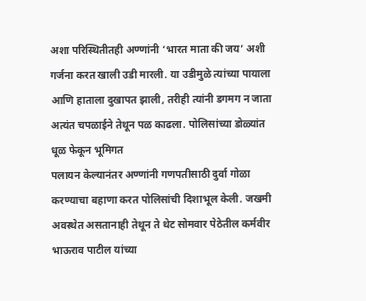अशा परिस्थितीतही अण्णांनी ‘भारत माता की जय’ अशी गर्जना करत खाली उडी मारली. या उडीमुळे त्यांच्या पायाला आणि हाताला दुखापत झाली, तरीही त्यांनी डगमग न जाता अत्यंत चपळाईने तेथून पळ काढला. पोलिसांच्या डोळ्यांत धूळ फेकून भूमिगत
पलायन केल्यानंतर अण्णांनी गणपतीसाठी दुर्वा गोळा करण्याचा बहाणा करत पोलिसांची दिशाभूल केली. जखमी अवस्थेत असतानाही तेथून ते थेट सोमवार पेठेतील कर्मवीर भाऊराव पाटील यांच्या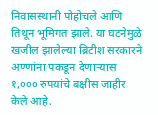निवासस्थानी पोहोचले आणि तिथून भूमिगत झाले. या घटनेमुळे खजील झालेल्या ब्रिटीश सरकारने अण्णांना पकडून देणाऱ्यास १,००० रुपयांचे बक्षीस जाहीर केले आहे.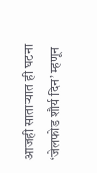आजही साताऱ्यात ही घटना ‘जेलफोड शौर्य दिन’ म्हणून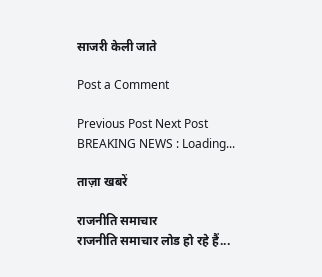साजरी केली जाते

Post a Comment

Previous Post Next Post
BREAKING NEWS : Loading...

ताज़ा खबरें

राजनीति समाचार
राजनीति समाचार लोड हो रहे हैं...